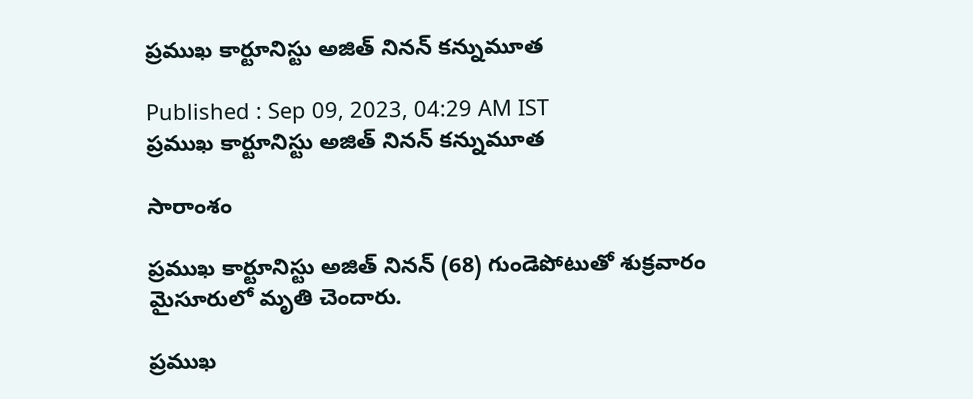ప్రముఖ కార్టూనిస్టు అజిత్‌ నినన్‌ కన్నుమూత

Published : Sep 09, 2023, 04:29 AM IST
ప్రముఖ కార్టూనిస్టు అజిత్‌ నినన్‌ కన్నుమూత

సారాంశం

ప్రముఖ కార్టూనిస్టు అజిత్‌ నినన్‌ (68) గుండెపోటుతో శుక్రవారం మైసూరులో మృతి చెందారు.

ప్రముఖ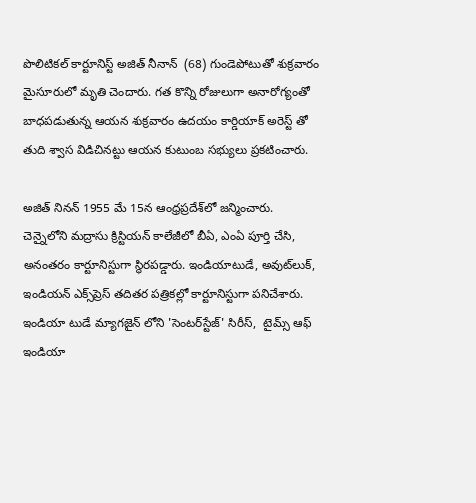పొలిటికల్ కార్టూనిస్ట్ అజిత్ నీనాన్  (68) గుండెపోటుతో శుక్రవారం మైసూరులో మృతి చెందారు. గత కొన్ని రోజులుగా అనారోగ్యంతో బాధపడుతున్న ఆయన శుక్రవారం ఉదయం కార్డియాక్ అరెస్ట్ తో తుది శ్వాస విడిచినట్టు ఆయన కుటుంబ సభ్యులు ప్రకటించారు.

అజిత్ నినన్ 1955 మే 15న ఆంధ్రప్రదేశ్‌లో జన్మించారు. చెన్నైలోని మద్రాసు క్రిస్టియన్ కాలేజీలో బీఏ, ఎంఏ పూర్తి చేసి, అనంతరం కార్టూనిస్టుగా స్థిరపడ్డారు. ఇండియాటుడే, అవుట్‌లుక్‌, ఇండియన్‌ ఎక్స్‌ప్రెస్‌ తదితర పత్రికల్లో కార్టూనిస్టుగా పనిచేశారు. ఇండియా టుడే మ్యాగజైన్ లోని 'సెంటర్‌స్టేజ్' సిరీస్,  టైమ్స్ ఆఫ్ ఇండియా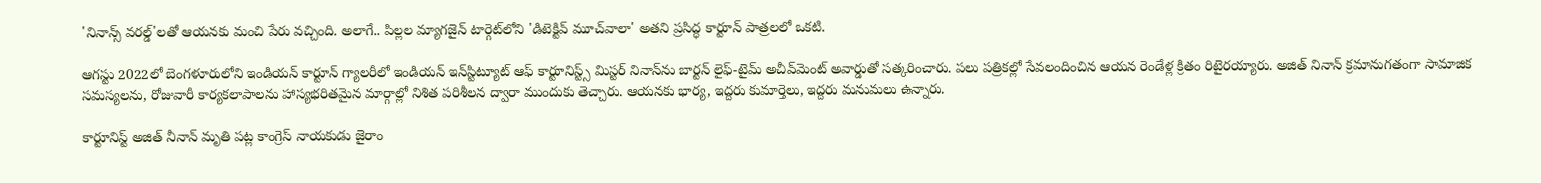'నినాన్స్ వరల్డ్'లతో ఆయనకు మంచి పేరు వచ్చింది. అలాగే.. పిల్లల మ్యాగజైన్ టార్గెట్‌లోని 'డిటెక్టివ్ మూచ్‌వాలా' అతని ప్రసిద్ధ కార్టూన్ పాత్రలలో ఒకటి.

ఆగస్టు 2022లో బెంగళూరులోని ఇండియన్ కార్టూన్ గ్యాలరీలో ఇండియన్ ఇన్‌స్టిట్యూట్ ఆఫ్ కార్టూనిస్ట్స్ మిస్టర్ నినాన్‌ను బార్టన్ లైఫ్-టైమ్ అచీవ్‌మెంట్ అవార్డుతో సత్కరించారు. పలు పత్రికల్లో సేవలందించిన ఆయన రెండేళ్ల క్రితం రిటైరయ్యారు. అజిత్ నినాన్ క్రమానుగతంగా సామాజిక సమస్యలను, రోజువారీ కార్యకలాపాలను హాస్యభరితమైన మార్గాల్లో నిశిత పరిశీలన ద్వారా ముందుకు తెచ్చారు. ఆయనకు భార్య, ఇద్దరు కుమార్తెలు, ఇద్దరు మనుమలు ఉన్నారు.

కార్టూనిస్ట్ అజిత్ నీనాన్ మృతి పట్ల కాంగ్రెస్ నాయకుడు జైరాం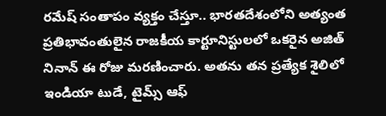రమేష్ సంతాపం వ్యక్తం చేస్తూ.. భారతదేశంలోని అత్యంత ప్రతిభావంతులైన రాజకీయ కార్టూనిస్టులలో ఒకరైన అజిత్ నినాన్ ఈ రోజు మరణించారు. అతను తన ప్రత్యేక శైలిలో ఇండియా టుడే, టైమ్స్ ఆఫ్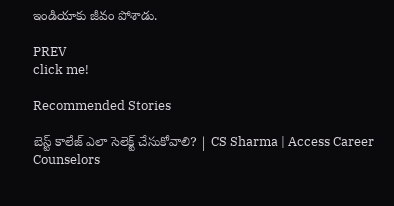ఇండియాకు జీవం పోశాడు.

PREV
click me!

Recommended Stories

బెస్ట్ కాలేజ్ ఎలా సెలెక్ట్ చేసుకోవాలి? | CS Sharma | Access Career Counselors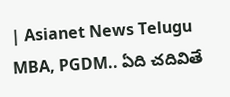| Asianet News Telugu
MBA, PGDM.. ఏది చదివితే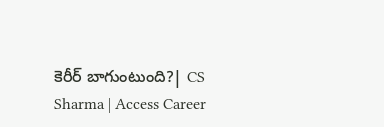కెరీర్ బాగుంటుంది?| CS Sharma | Access Career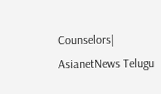Counselors| AsianetNews Telugu